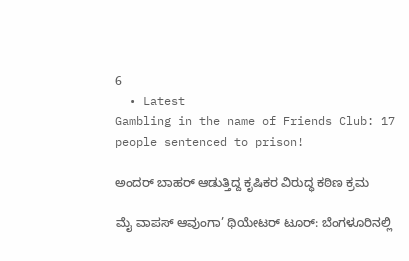6
  • Latest
Gambling in the name of Friends Club: 17 people sentenced to prison!

ಅಂದರ್ ಬಾಹರ್ ಆಡುತ್ತಿದ್ದ ಕೃಷಿಕರ ವಿರುದ್ಧ ಕಠಿಣ ಕ್ರಮ

ಮೈ ವಾಪಸ್ ಆವುಂಗಾ’ ಥಿಯೇಟರ್ ಟೂರ್: ಬೆಂಗಳೂರಿನಲ್ಲಿ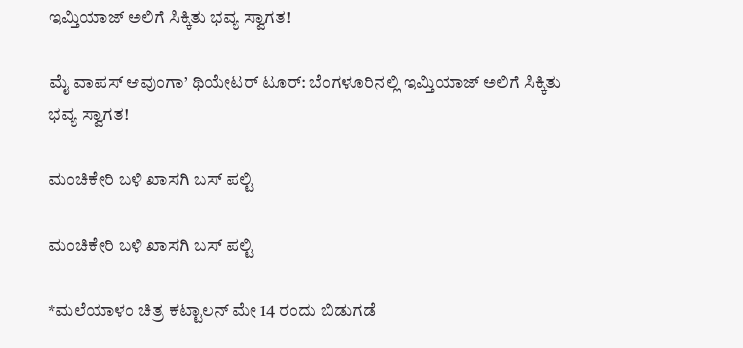ಇಮ್ತಿಯಾಜ್ ಅಲಿಗೆ ಸಿಕ್ಕಿತು ಭವ್ಯ ಸ್ವಾಗತ!

ಮೈ ವಾಪಸ್ ಆವುಂಗಾ’ ಥಿಯೇಟರ್ ಟೂರ್: ಬೆಂಗಳೂರಿನಲ್ಲಿ ಇಮ್ತಿಯಾಜ್ ಅಲಿಗೆ ಸಿಕ್ಕಿತು ಭವ್ಯ ಸ್ವಾಗತ!

ಮಂಚಿಕೇರಿ‌ ಬಳಿ ಖಾಸಗಿ ಬಸ್ ಪಲ್ಟಿ

ಮಂಚಿಕೇರಿ‌ ಬಳಿ ಖಾಸಗಿ ಬಸ್ ಪಲ್ಟಿ

*ಮಲೆಯಾಳಂ ಚಿತ್ರ ಕಟ್ಟಾಲನ್ ಮೇ 14 ರಂದು ಬಿಡುಗಡೆ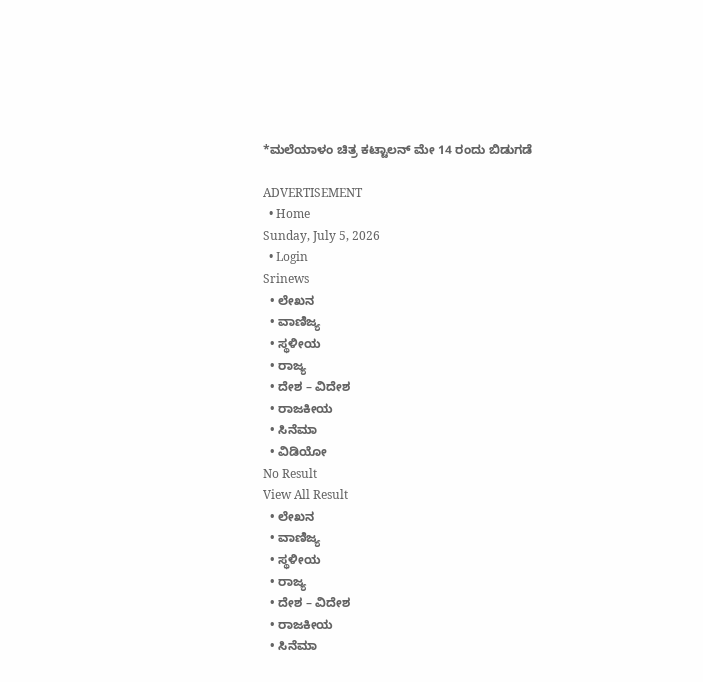*ಮಲೆಯಾಳಂ ಚಿತ್ರ ಕಟ್ಟಾಲನ್ ಮೇ 14 ರಂದು ಬಿಡುಗಡೆ

ADVERTISEMENT
  • Home
Sunday, July 5, 2026
  • Login
Srinews
  • ಲೇಖನ
  • ವಾಣಿಜ್ಯ
  • ಸ್ಥಳೀಯ
  • ರಾಜ್ಯ
  • ದೇಶ – ವಿದೇಶ
  • ರಾಜಕೀಯ
  • ಸಿನೆಮಾ
  • ವಿಡಿಯೋ
No Result
View All Result
  • ಲೇಖನ
  • ವಾಣಿಜ್ಯ
  • ಸ್ಥಳೀಯ
  • ರಾಜ್ಯ
  • ದೇಶ – ವಿದೇಶ
  • ರಾಜಕೀಯ
  • ಸಿನೆಮಾ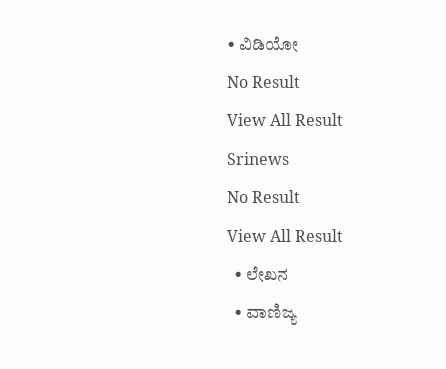• ವಿಡಿಯೋ
No Result
View All Result
Srinews
No Result
View All Result
  • ಲೇಖನ
  • ವಾಣಿಜ್ಯ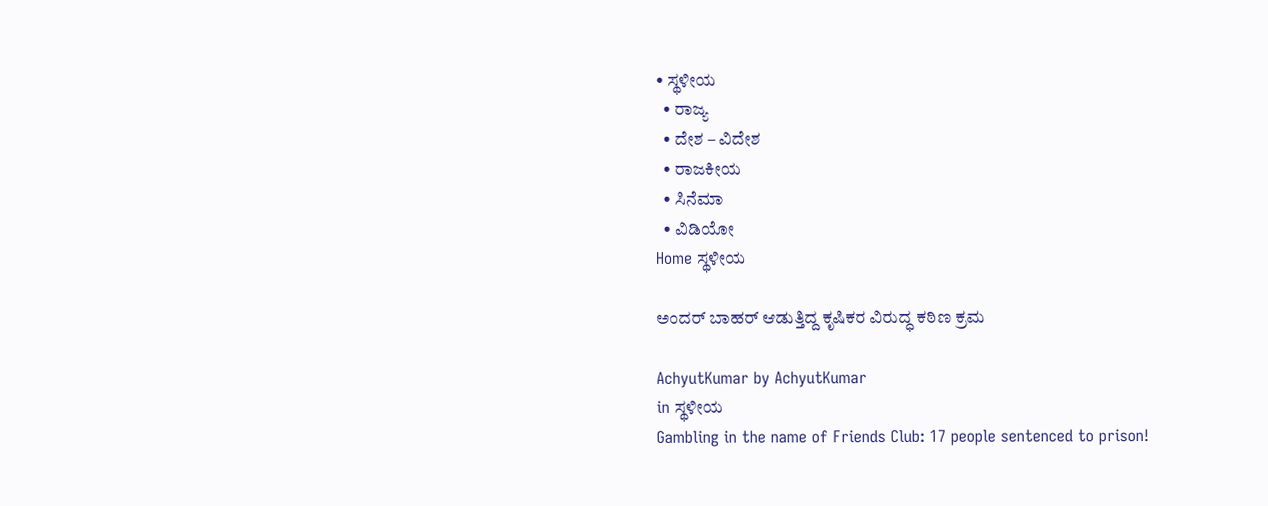• ಸ್ಥಳೀಯ
  • ರಾಜ್ಯ
  • ದೇಶ – ವಿದೇಶ
  • ರಾಜಕೀಯ
  • ಸಿನೆಮಾ
  • ವಿಡಿಯೋ
Home ಸ್ಥಳೀಯ

ಅಂದರ್ ಬಾಹರ್ ಆಡುತ್ತಿದ್ದ ಕೃಷಿಕರ ವಿರುದ್ಧ ಕಠಿಣ ಕ್ರಮ

AchyutKumar by AchyutKumar
in ಸ್ಥಳೀಯ
Gambling in the name of Friends Club: 17 people sentenced to prison!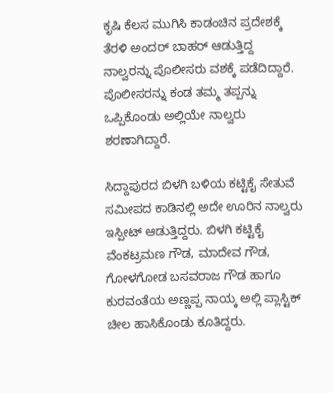ಕೃಷಿ ಕೆಲಸ ಮುಗಿಸಿ ಕಾಡಂಚಿನ ಪ್ರದೇಶಕ್ಕೆ ತೆರಳಿ ಅಂದರ್ ಬಾಹರ್ ಆಡುತ್ತಿದ್ದ ನಾಲ್ವರನ್ನು ಪೊಲೀಸರು ವಶಕ್ಕೆ ಪಡೆದಿದ್ದಾರೆ. ಪೊಲೀಸರನ್ನು ಕಂಡ ತಮ್ಮ ತಪ್ಪನ್ನು ಒಪ್ಪಿಕೊಂಡು ಅಲ್ಲಿಯೇ ನಾಲ್ವರು ಶರಣಾಗಿದ್ದಾರೆ.

ಸಿದ್ದಾಪುರದ ಬಿಳಗಿ ಬಳಿಯ ಕಟ್ಟಿಕೈ ಸೇತುವೆ ಸಮೀಪದ ಕಾಡಿನಲ್ಲಿ ಅದೇ ಊರಿನ ನಾಲ್ವರು ಇಸ್ಪೀಟ್ ಆಡುತ್ತಿದ್ದರು. ಬಿಳಗಿ ಕಟ್ಟಿಕೈ ವೆಂಕಟ್ರಮಣ ಗೌಡ, ಮಾದೇವ ಗೌಡ, ಗೋಳಗೋಡ ಬಸವರಾಜ ಗೌಡ ಹಾಗೂ ಕುರವಂತೆಯ ಅಣ್ಣಪ್ಪ ನಾಯ್ಕ ಅಲ್ಲಿ ಪ್ಲಾಸ್ಟಿಕ್ ಚೀಲ ಹಾಸಿಕೊಂಡು ಕೂತಿದ್ದರು.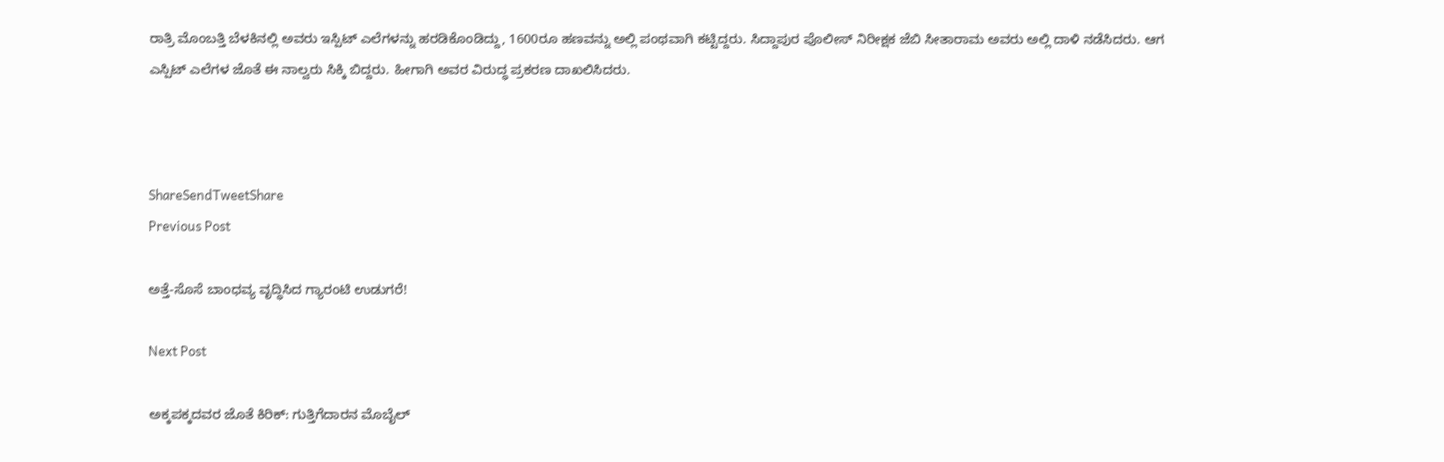ರಾತ್ರಿ ಮೊಂಬತ್ತಿ ಬೆಳಕಿನಲ್ಲಿ ಅವರು ಇಸ್ಪಿಟ್ ಎಲೆಗಳನ್ನು ಹರಡಿಕೊಂಡಿದ್ದು, 1600ರೂ ಹಣವನ್ನು ಅಲ್ಲಿ ಪಂಥವಾಗಿ ಕಟ್ಟಿದ್ದರು. ಸಿದ್ದಾಪುರ ಪೊಲೀಸ್ ನಿರೀಕ್ಷಕ ಜೆಬಿ ಸೀತಾರಾಮ ಅವರು ಅಲ್ಲಿ ದಾಳಿ ನಡೆಸಿದರು. ಆಗ ಎಸ್ಪಿಟ್ ಎಲೆಗಳ ಜೊತೆ ಈ ನಾಲ್ವರು ಸಿಕ್ಕಿ ಬಿದ್ದರು. ಹೀಗಾಗಿ ಅವರ ವಿರುದ್ಧ ಪ್ರಕರಣ ದಾಖಲಿಸಿದರು.



ShareSendTweetShare
Previous Post

ಅತ್ತೆ-ಸೊಸೆ ಬಾಂಧವ್ಯ ವೃದ್ಧಿಸಿದ ಗ್ಯಾರಂಟಿ ಉಡುಗರೆ!

Next Post

ಅಕ್ಕಪಕ್ಕದವರ ಜೊತೆ ಕಿರಿಕ್: ಗುತ್ತಿಗೆದಾರನ ಮೊಬೈಲ್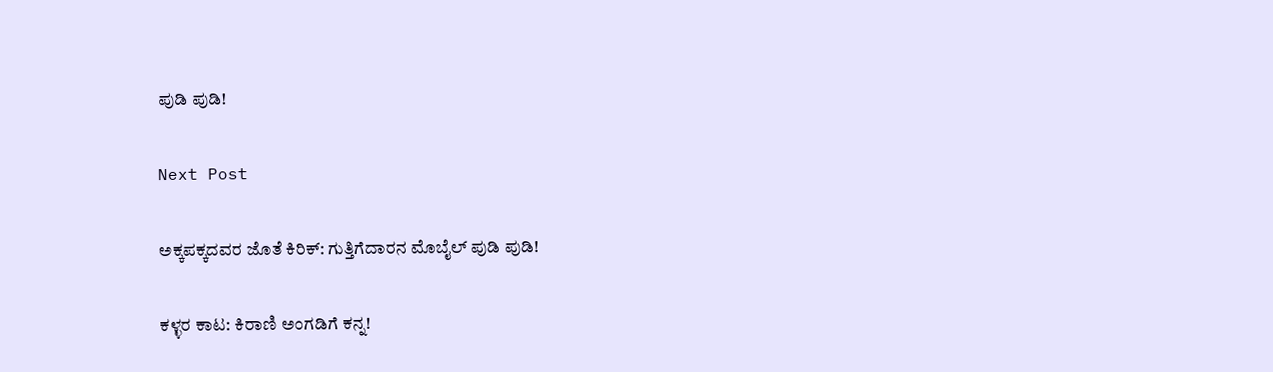ಪುಡಿ ಪುಡಿ!

Next Post

ಅಕ್ಕಪಕ್ಕದವರ ಜೊತೆ ಕಿರಿಕ್: ಗುತ್ತಿಗೆದಾರನ ಮೊಬೈಲ್ ಪುಡಿ ಪುಡಿ!

ಕಳ್ಳರ ಕಾಟ: ಕಿರಾಣಿ ಅಂಗಡಿಗೆ ಕನ್ನ!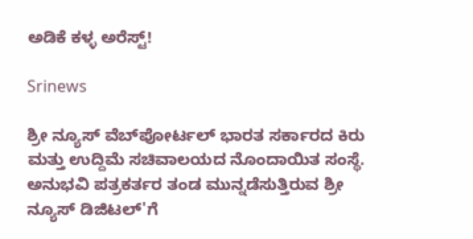ಅಡಿಕೆ ಕಳ್ಳ ಅರೆಸ್ಟ್!

Srinews

ಶ್ರೀ ನ್ಯೂಸ್ ವೆಬ್‌ಪೋರ್ಟಲ್ ಭಾರತ ಸರ್ಕಾರದ ಕಿರು ಮತ್ತು ಉದ್ದಿಮೆ ಸಚಿವಾಲಯದ ನೊಂದಾಯಿತ ಸಂಸ್ಥೆ. ಅನುಭವಿ ಪತ್ರಕರ್ತರ ತಂಡ ಮುನ್ನಡೆಸುತ್ತಿರುವ ಶ್ರೀ ನ್ಯೂಸ್ ಡಿಜಿಟಲ್'ಗೆ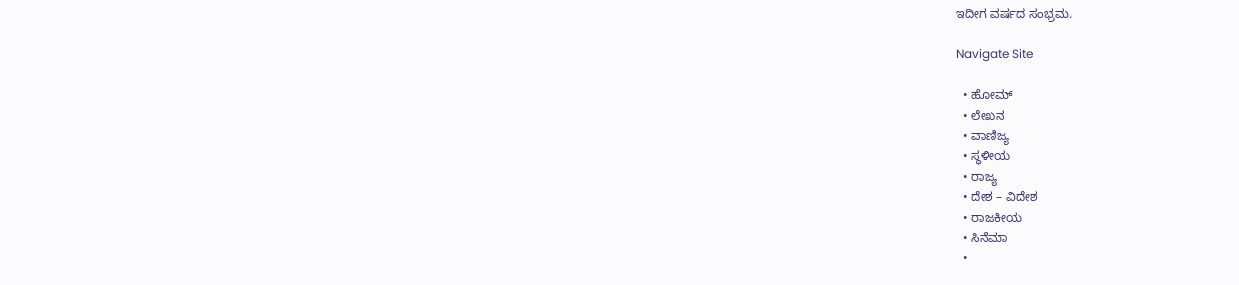ಇದೀಗ ವರ್ಷದ ಸಂಭ್ರಮ.

Navigate Site

  • ಹೋಮ್
  • ಲೇಖನ
  • ವಾಣಿಜ್ಯ
  • ಸ್ಥಳೀಯ
  • ರಾಜ್ಯ
  • ದೇಶ – ವಿದೇಶ
  • ರಾಜಕೀಯ
  • ಸಿನೆಮಾ
  •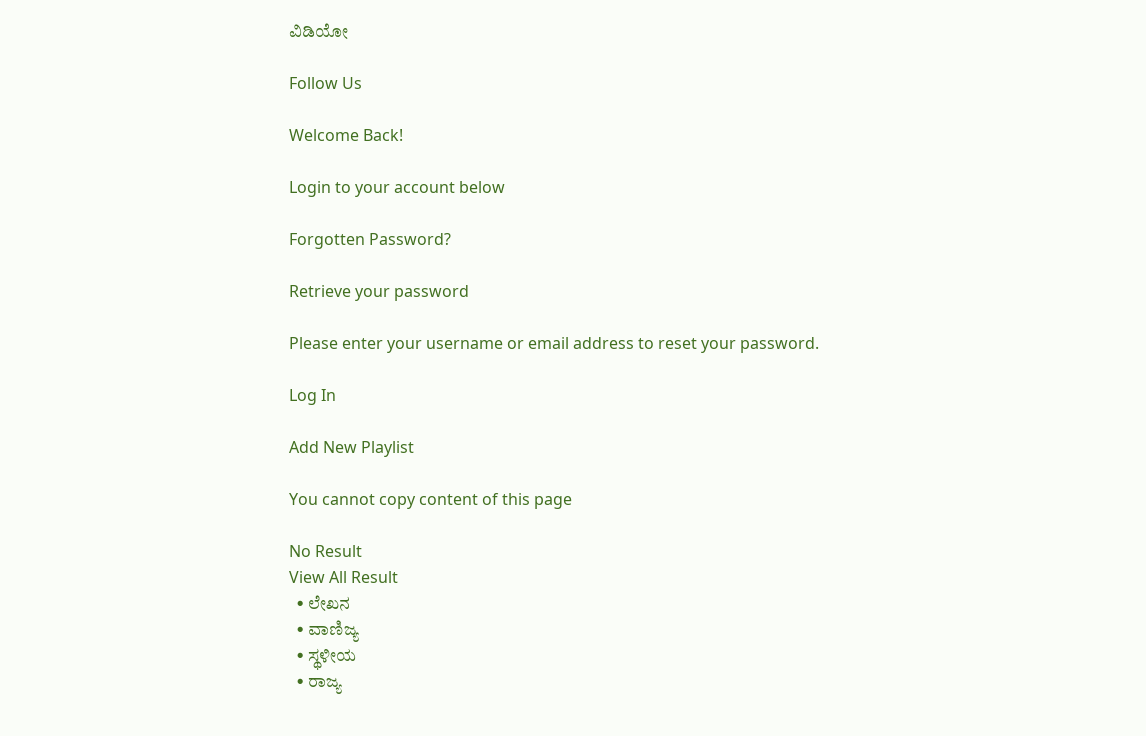ವಿಡಿಯೋ

Follow Us

Welcome Back!

Login to your account below

Forgotten Password?

Retrieve your password

Please enter your username or email address to reset your password.

Log In

Add New Playlist

You cannot copy content of this page

No Result
View All Result
  • ಲೇಖನ
  • ವಾಣಿಜ್ಯ
  • ಸ್ಥಳೀಯ
  • ರಾಜ್ಯ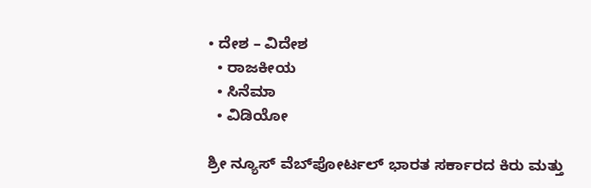• ದೇಶ – ವಿದೇಶ
  • ರಾಜಕೀಯ
  • ಸಿನೆಮಾ
  • ವಿಡಿಯೋ

ಶ್ರೀ ನ್ಯೂಸ್ ವೆಬ್‌ಪೋರ್ಟಲ್ ಭಾರತ ಸರ್ಕಾರದ ಕಿರು ಮತ್ತು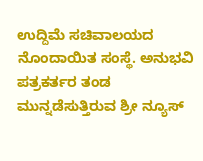ಉದ್ದಿಮೆ ಸಚಿವಾಲಯದ ನೊಂದಾಯಿತ ಸಂಸ್ಥೆ. ಅನುಭವಿ ಪತ್ರಕರ್ತರ ತಂಡ ಮುನ್ನಡೆಸುತ್ತಿರುವ ಶ್ರೀ ನ್ಯೂಸ್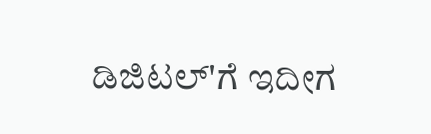ಡಿಜಿಟಲ್'ಗೆ ಇದೀಗ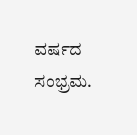ವರ್ಷದ ಸಂಭ್ರಮ.